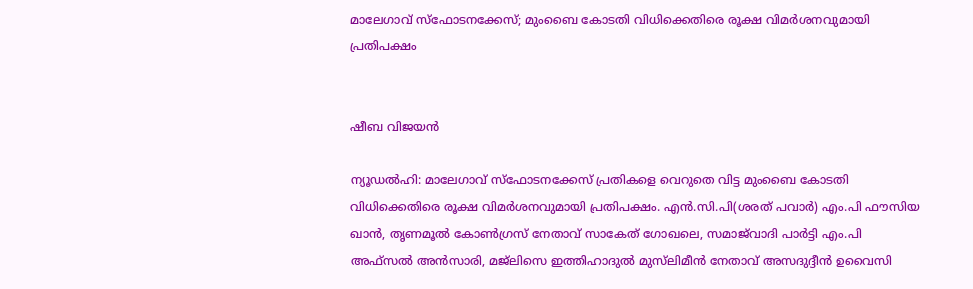മാലേഗാവ് സ്ഫോടനക്കേസ്; മുംബൈ കോടതി വിധിക്കെതിരെ രൂക്ഷ വിമർശനവുമായി പ്രതിപക്ഷം


ഷീബ വിജയൻ

ന്യൂഡൽഹി: മാലേഗാവ് സ്ഫോടനക്കേസ് പ്രതികളെ വെറുതെ വിട്ട മുംബൈ കോടതി വിധിക്കെതിരെ രൂക്ഷ വിമർശനവുമായി പ്രതിപക്ഷം. എൻ.സി.പി(ശരത് പവാർ) എം.പി ഫൗസിയ ഖാൻ, തൃണമൂൽ കോൺഗ്രസ് നേതാവ് സാകേത് ഗോഖലെ, സമാജ്‍വാദി പാർട്ടി എം.പി അഫ്സൽ അൻസാരി, മജ്‍ലിസെ ഇത്തിഹാദുൽ മുസ്‍ലിമീൻ നേതാവ് അസദുദ്ദീൻ ഉവൈസി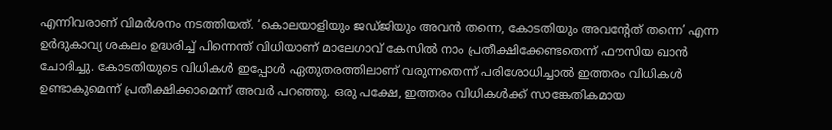എന്നിവരാണ് വിമർശനം നടത്തിയത്. ‘കൊലയാളിയും ജഡ്ജിയും അവൻ തന്നെ, കോടതിയും അവന്റേത് തന്നെ’ എന്ന ഉർദുകാവ്യ ശകലം ഉദ്ധരിച്ച് പിന്നെന്ത് വിധിയാണ് മാലേഗാവ് കേസിൽ നാം പ്രതീക്ഷിക്കേണ്ടതെന്ന് ഫൗസിയ ഖാൻ ചോദിച്ചു. കോടതിയുടെ വിധികൾ ഇപ്പോൾ ഏതുതരത്തിലാണ് വരുന്നതെന്ന് പരിശോധിച്ചാൽ ഇത്തരം വിധികൾ ഉണ്ടാകുമെന്ന് പ്രതീക്ഷിക്കാമെന്ന് അവർ പറഞ്ഞു. ഒരു പക്ഷേ, ഇത്തരം വിധികൾക്ക് സാങ്കേതികമായ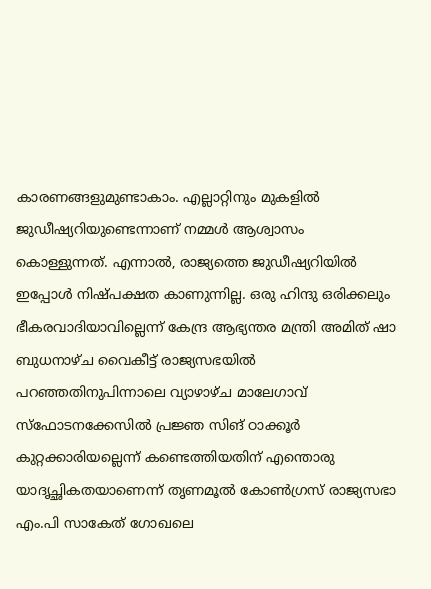കാരണങ്ങളുമുണ്ടാകാം. എല്ലാറ്റിനും മുകളിൽ ജുഡീഷ്യറിയുണ്ടെന്നാണ് നമ്മൾ ആശ്വാസം കൊള്ളുന്നത്. എന്നാൽ, രാജ്യത്തെ ജുഡീഷ്യറിയിൽ ഇപ്പോൾ നിഷ്പക്ഷത കാണുന്നില്ല. ഒരു ഹിന്ദു ഒരിക്കലും ഭീകരവാദിയാവില്ലെന്ന് കേന്ദ്ര ആഭ്യന്തര മന്ത്രി അമിത് ഷാ ബുധനാഴ്ച വൈകീട്ട് രാജ്യസഭയിൽ പറഞ്ഞതിനുപിന്നാലെ വ്യാഴാഴ്ച മാലേഗാവ് സ്ഫോടനക്കേസിൽ പ്രജ്ഞ സിങ് ഠാക്കൂർ കുറ്റക്കാരിയല്ലെന്ന് കണ്ടെത്തിയതിന് എന്തൊരു യാദൃച്ഛികതയാണെന്ന് തൃണമൂൽ കോൺഗ്രസ് രാജ്യസഭാ എം.പി സാകേത് ഗോഖലെ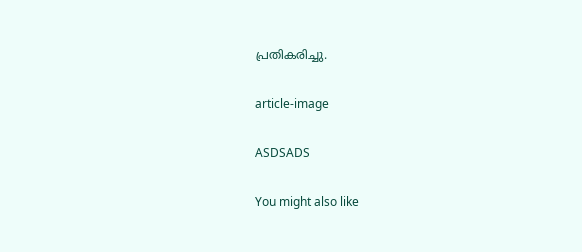പ്രതികരിച്ചു.

article-image

ASDSADS

You might also like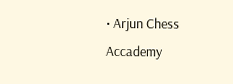• Arjun Chess Accademy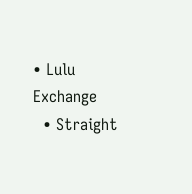• Lulu Exchange
  • Straight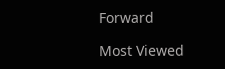Forward

Most Viewed